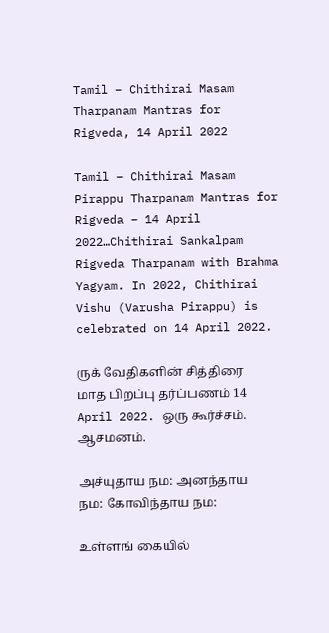Tamil – Chithirai Masam Tharpanam Mantras for Rigveda, 14 April 2022

Tamil – Chithirai Masam Pirappu Tharpanam Mantras for Rigveda – 14 April 2022…Chithirai Sankalpam Rigveda Tharpanam with Brahma Yagyam. In 2022, Chithirai Vishu (Varusha Pirappu) is celebrated on 14 April 2022.

ருக் வேதிகளின் சித்திரை மாத பிறப்பு தர்ப்பணம் 14 April 2022. ஒரு கூர்ச்சம்.
ஆசமனம்.

அச்யுதாய நம: அனந்தாய நம: கோவிந்தாய நம:

உள்ளங் கையில்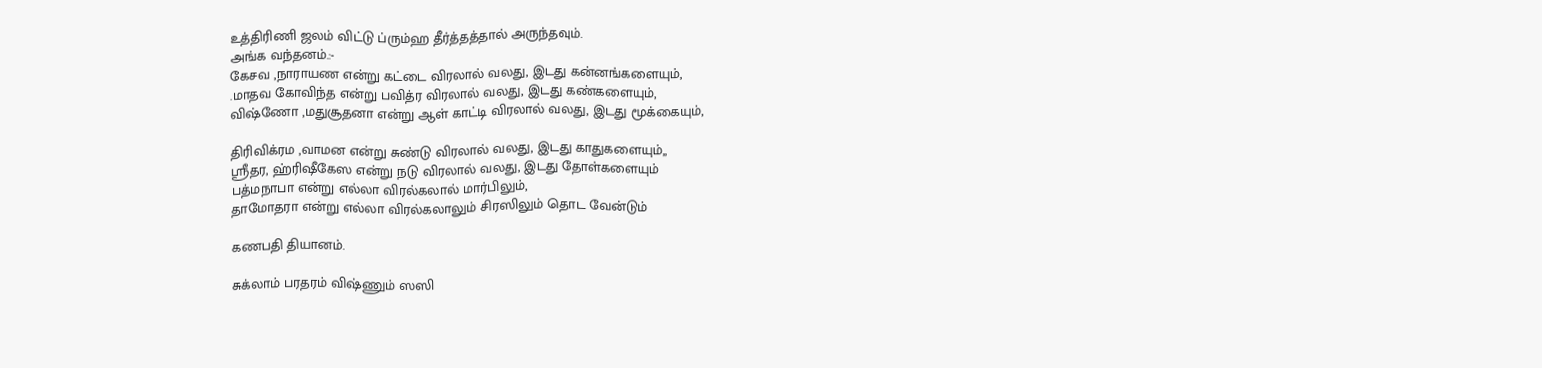உத்திரிணி ஜலம் விட்டு ப்ரும்ஹ தீர்த்தத்தால் அருந்தவும்.
அங்க வந்தனம்.:-
கேசவ ,நாராயண என்று கட்டை விரலால் வலது, இடது கன்னங்களையும்,
.மாதவ கோவிந்த என்று பவித்ர விரலால் வலது, இடது கண்களையும்,
விஷ்ணோ ,மதுசூதனா என்று ஆள் காட்டி விரலால் வலது, இடது மூக்கையும்,

திரிவிக்ரம ,வாமன என்று சுண்டு விரலால் வலது, இடது காதுகளையும்,,
ஶ்ரீதர, ஹ்ரிஷீகேஸ என்று நடு விரலால் வலது, இடது தோள்களையும்
பத்மநாபா என்று எல்லா விரல்கலால் மார்பிலும்,
தாமோதரா என்று எல்லா விரல்கலாலும் சிரஸிலும் தொட வேன்டும்

கணபதி தியானம்.

சுக்லாம் பரதரம் விஷ்ணும் ஸஸி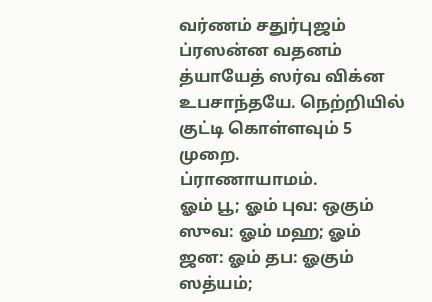வர்ணம் சதுர்புஜம் ப்ரஸன்ன வதனம் த்யாயேத் ஸர்வ விக்ன உபசாந்தயே. நெற்றியில் குட்டி கொள்ளவும் 5 முறை.
ப்ராணாயாமம்.
ஓம் பூ; ஓம் புவ: ஒகும் ஸுவ: ஓம் மஹ; ஓம் ஜன: ஓம் தப: ஓகும் ஸத்யம்;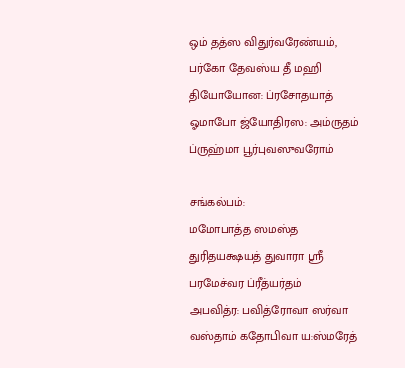ஒம் தத்ஸ விதுர்வரேண்யம், பர்கோ தேவஸ்ய தீ மஹி தியோயோன: ப்ரசோதயாத் ஓமாபோ ஜ்யோதிரஸ: அம்ருதம் ப்ருஹ்மா பூர்புவஸுவரோம்

சங்கல்பம்:
மமோபாத்த ஸமஸ்த துரிதயக்ஷயத் துவாரா ஶ்ரீ பரமேச்வர ப்ரீத்யர்தம்
அபவித்ர: பவித்ரோவா ஸர்வா வஸ்தாம் கதோபிவா ய:ஸ்மரேத்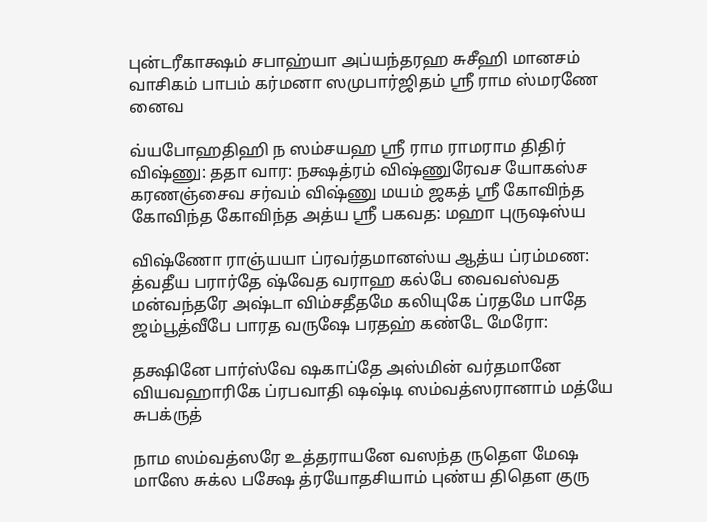புன்டரீகாக்ஷம் சபாஹ்யா அப்யந்தரஹ சுசீஹி மானசம் வாசிகம் பாபம் கர்மனா ஸமுபார்ஜிதம் ஶ்ரீ ராம ஸ்மரணே னைவ

வ்யபோஹதிஹி ந ஸம்சயஹ ஸ்ரீ ராம ராமராம திதிர் விஷ்ணு: ததா வார: நக்ஷத்ரம் விஷ்ணுரேவச யோகஸ்ச கரணஞ்சைவ சர்வம் விஷ்ணு மயம் ஜகத் ஸ்ரீ கோவிந்த கோவிந்த கோவிந்த அத்ய ஸ்ரீ பகவத: மஹா புருஷஸ்ய

விஷ்ணோ ராஞ்யயா ப்ரவர்தமானஸ்ய ஆத்ய ப்ரம்மண: த்வதீய பரார்தே ஷ்வேத வராஹ கல்பே வைவஸ்வத மன்வந்தரே அஷ்டா விம்சதீதமே கலியுகே ப்ரதமே பாதே ஜம்பூத்வீபே பாரத வருஷே பரதஹ் கண்டே மேரோ:

தக்ஷினே பார்ஸ்வே ஷகாப்தே அஸ்மின் வர்தமானே வியவஹாரிகே ப்ரபவாதி ஷஷ்டி ஸம்வத்ஸரானாம் மத்யே சுபக்ருத்

நாம ஸம்வத்ஸரே உத்தராயனே வஸந்த ருதெள மேஷ மாஸே சுக்ல பக்ஷே த்ரயோதசியாம் புண்ய திதெள குரு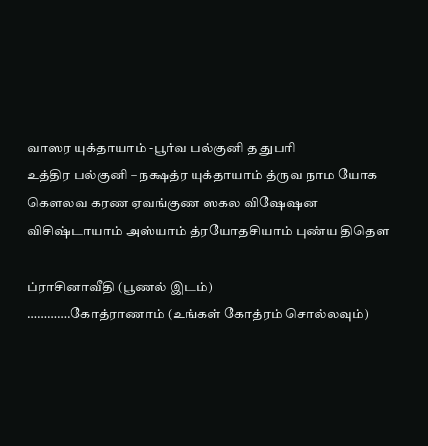வாஸர யுக்தாயாம் -பூர்வ பல்குனி த துபரி
உத்திர பல்குனி – நக்ஷத்ர யுக்தாயாம் த்ருவ நாம யோக கெளலவ கரண ஏவங்குண ஸகல விஷேஷன விசிஷ்டாயாம் அஸ்யாம் த்ரயோதசியாம் புண்ய திதெள

ப்ராசினாவீதி (பூணல் இடம்)
………….கோத்ராணாம் (உங்கள் கோத்ரம் சொல்லவும்)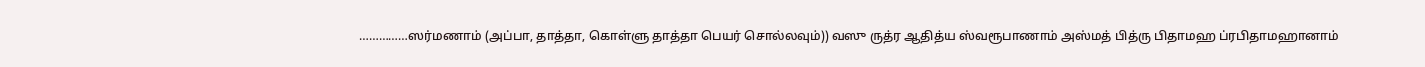……………ஸர்மணாம் (அப்பா, தாத்தா, கொள்ளு தாத்தா பெயர் சொல்லவும்)) வஸு ருத்ர ஆதித்ய ஸ்வரூபாணாம் அஸ்மத் பித்ரு பிதாமஹ ப்ரபிதாமஹானாம்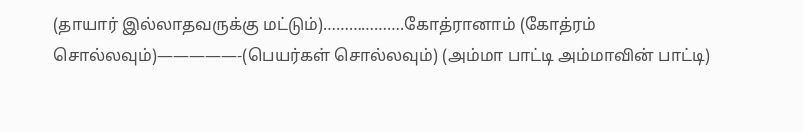(தாயார் இல்லாதவருக்கு மட்டும்)……………….கோத்ரானாம் (கோத்ரம் சொல்லவும்)—————-(பெயர்கள் சொல்லவும்) (அம்மா பாட்டி அம்மாவின் பாட்டி)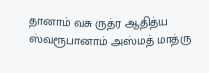தானாம் வசு ருத்ர ஆதித்ய ஸ்வரூபானாம் அஸ்மத் மாத்ரு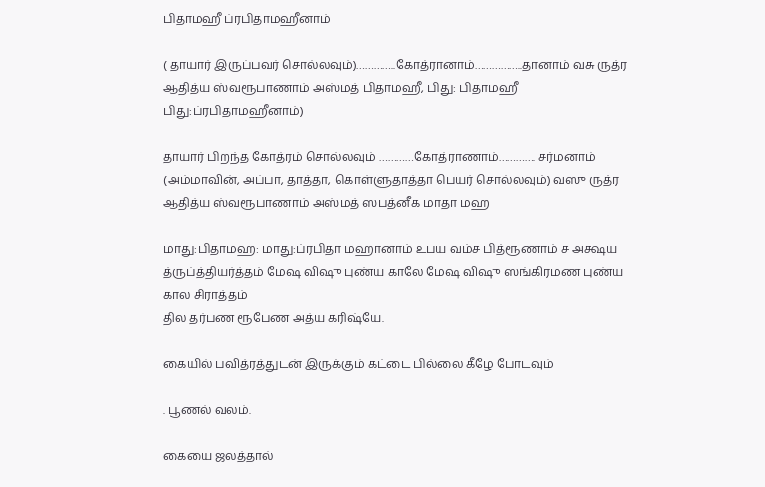பிதாமஹீ ப்ரபிதாமஹீனாம்

( தாயார் இருப்பவர் சொல்லவும்)…………..கோத்ரானாம்……………..தானாம் வசு ருத்ர ஆதித்ய ஸ்வரூபாணாம் அஸ்மத் பிதாமஹீ, பிது: பிதாமஹீ பிது:ப்ரபிதாமஹீனாம்)

தாயார் பிறந்த கோத்ரம் சொல்லவும் …………கோத்ராணாம்…………. சர்மனாம் (அம்மாவின், அப்பா, தாத்தா, கொள்ளுதாத்தா பெயர் சொல்லவும்) வஸு ருத்ர ஆதித்ய ஸ்வரூபாணாம் அஸ்மத் ஸபத்னீக மாதா மஹ

மாது:பிதாமஹ: மாது:ப்ரபிதா மஹானாம் உபய வம்ச பித்ரூணாம் ச அக்ஷய த்ருப்த்தியர்த்தம் மேஷ விஷு புண்ய காலே மேஷ விஷு ஸங்கிரமண புண்ய கால சிராத்தம்
தில தர்பண ரூபேண அத்ய கரிஷ்யே.

கையில் பவித்ரத்துடன் இருக்கும் கட்டை பில்லை கீழே போடவும்

. பூணல் வலம்.

கையை ஜலத்தால்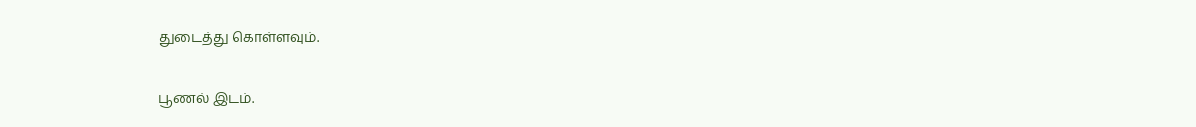துடைத்து கொள்ளவும்.

பூணல் இடம்.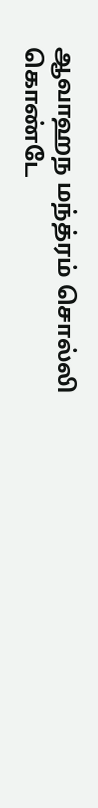ஆவாஹந மந்த்ரம் சொல்லி கொண்டே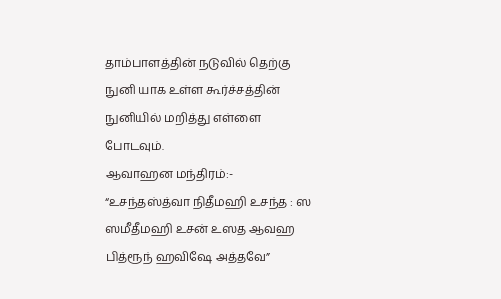தாம்பாளத்தின் நடுவில் தெற்கு நுனி யாக உள்ள கூர்ச்சத்தின் நுனியில் மறித்து எள்ளை போடவும்.
ஆவாஹன மந்திரம்:-
“உசந்தஸ்த்வா நிதீமஹி உசந்த : ஸ
ஸமீதீமஹி உசன் உஸத ஆவஹ பித்ரூந் ஹவிஷே அத்தவே”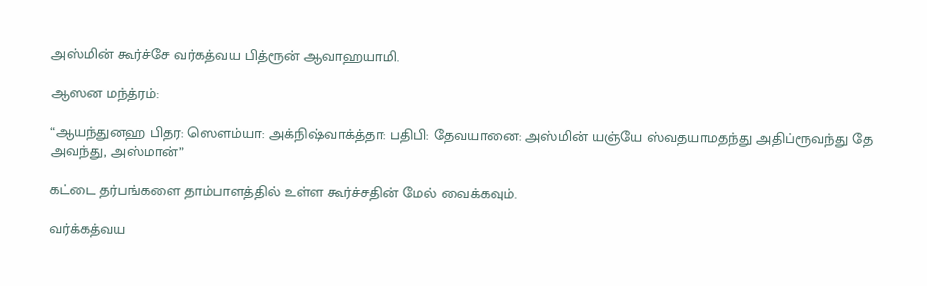அஸ்மின் கூர்ச்சே வர்கத்வய பித்ரூன் ஆவாஹயாமி.

ஆஸன மந்த்ரம்:

“ஆயந்துனஹ பிதர: ஸெளம்யா: அக்நிஷ்வாக்த்தா: பதிபி: தேவயானை: அஸ்மின் யஞ்யே ஸ்வதயாமதந்து அதிப்ரூவந்து தே அவந்து, அஸ்மான்”

கட்டை தர்பங்களை தாம்பாளத்தில் உள்ள கூர்ச்சதின் மேல் வைக்கவும்.

வர்க்கத்வய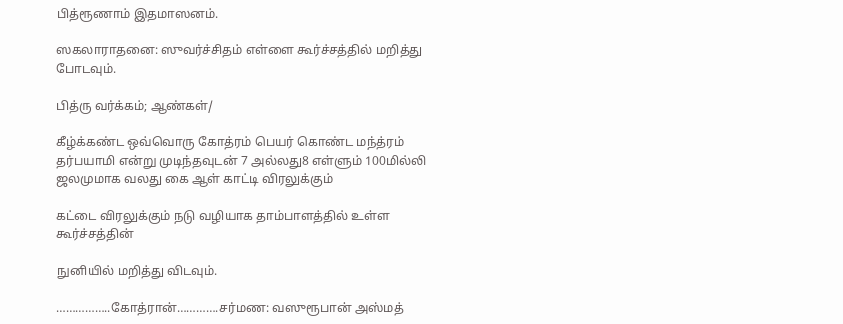பித்ரூணாம் இதமாஸனம்.

ஸகலாராதனை: ஸுவர்ச்சிதம் எள்ளை கூர்ச்சத்தில் மறித்து போடவும்.

பித்ரு வர்க்கம்; ஆண்கள்/

கீழ்க்கண்ட ஒவ்வொரு கோத்ரம் பெயர் கொண்ட மந்த்ரம் தர்பயாமி என்று முடிந்தவுடன் 7 அல்லது8 எள்ளும் 100மில்லி ஜலமுமாக வலது கை ஆள் காட்டி விரலுக்கும்

கட்டை விரலுக்கும் நடு வழியாக தாம்பாளத்தில் உள்ள கூர்ச்சத்தின்

நுனியில் மறித்து விடவும்.

……………..கோத்ரான்………….சர்மண: வஸுரூபான் அஸ்மத்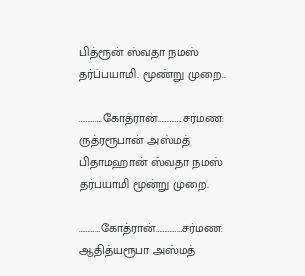பித்ரூன் ஸ்வதா நமஸ் தர்ப்பயாமி. மூண்று முறை..

………….கோத்ரான்…………..சர்மண: ருத்ரரூபான் அஸ்மத் பிதாமஹான் ஸ்வதா நமஸ் தர்பயாமி மூன்று முறை.

…………கோத்ரான்……………சர்மண: ஆதித்யரூபா அஸ்மத்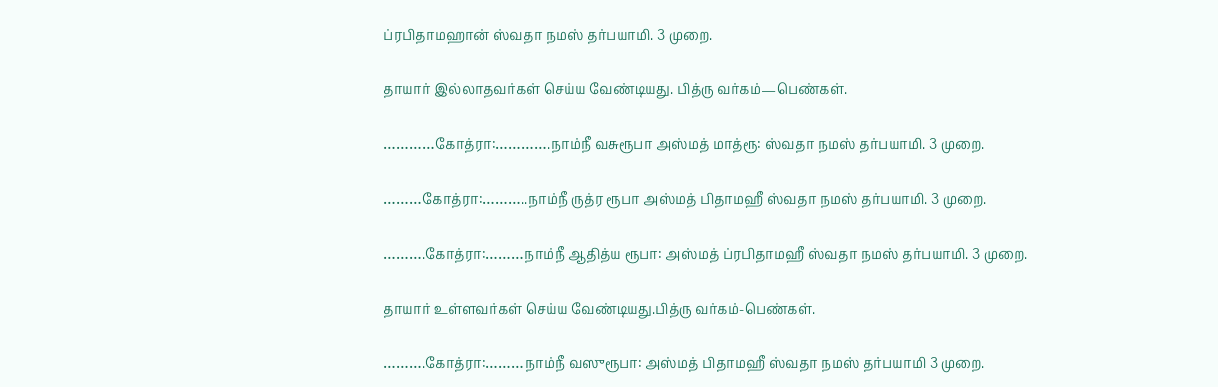ப்ரபிதாமஹான் ஸ்வதா நமஸ் தர்பயாமி. 3 முறை.

தாயார் இல்லாதவர்கள் செய்ய வேண்டியது. பித்ரு வர்கம்—பெண்கள்.

…………கோத்ரா:………….நாம்நீ வசுரூபா அஸ்மத் மாத்ரூ: ஸ்வதா நமஸ் தர்பயாமி. 3 முறை.

………கோத்ரா:………..நாம்நீ ருத்ர ரூபா அஸ்மத் பிதாமஹீ ஸ்வதா நமஸ் தர்பயாமி. 3 முறை.

……….கோத்ரா:………நாம்நீ ஆதித்ய ரூபா: அஸ்மத் ப்ரபிதாமஹீ ஸ்வதா நமஸ் தர்பயாமி. 3 முறை.

தாயார் உள்ளவர்கள் செய்ய வேண்டியது.பித்ரு வர்கம்-பெண்கள்.

……….கோத்ரா:………நாம்நீ வஸுரூபா: அஸ்மத் பிதாமஹீ ஸ்வதா நமஸ் தர்பயாமி 3 முறை.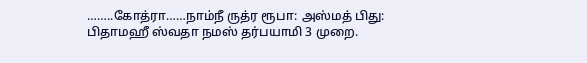……..கோத்ரா……நாம்நீ ருத்ர ரூபா: அஸ்மத் பிது: பிதாமஹீ ஸ்வதா நமஸ் தர்பயாமி 3 முறை.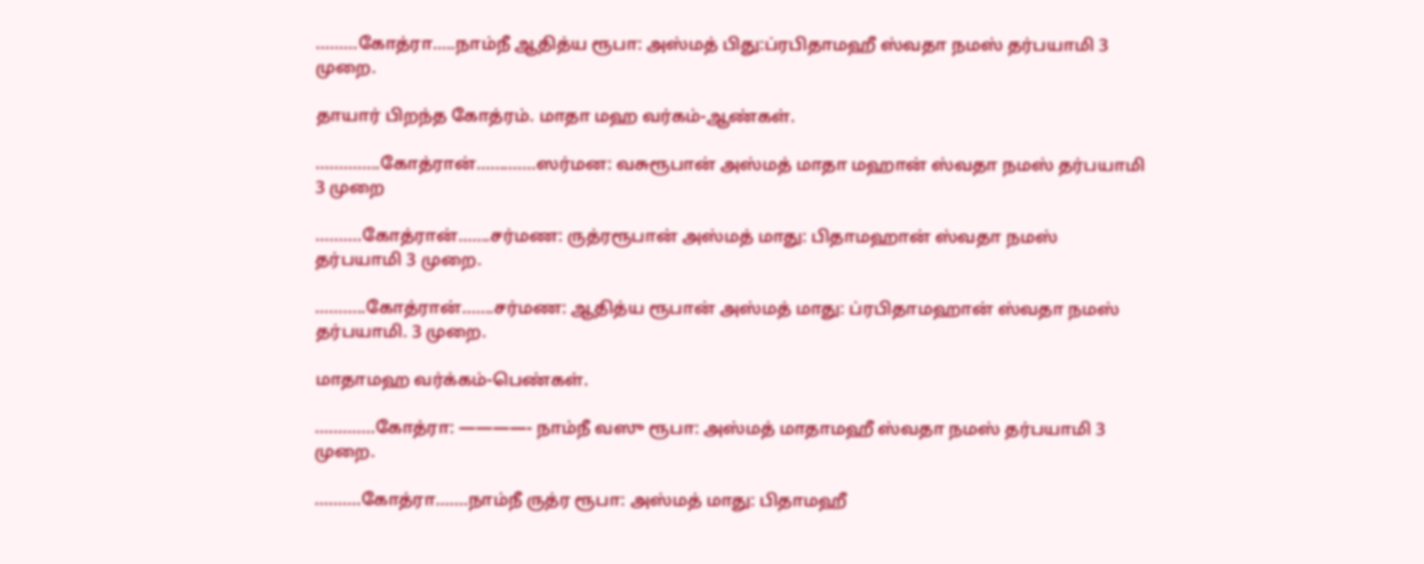………கோத்ரா…..நாம்நீ ஆதித்ய ரூபா: அஸ்மத் பிது:ப்ரபிதாமஹீ ஸ்வதா நமஸ் தர்பயாமி 3 முறை.

தாயார் பிறந்த கோத்ரம். மாதா மஹ வர்கம்-ஆண்கள்.

…………..கோத்ரான்………….ஸர்மன: வசுரூபான் அஸ்மத் மாதா மஹான் ஸ்வதா நமஸ் தர்பயாமி 3 முறை

……….கோத்ரான்…….சர்மண: ருத்ரரூபான் அஸ்மத் மாது: பிதாமஹான் ஸ்வதா நமஸ் தர்பயாமி 3 முறை.

………..கோத்ரான்…….சர்மண: ஆதித்ய ரூபான் அஸ்மத் மாது: ப்ரபிதாமஹான் ஸ்வதா நமஸ் தர்பயாமி. 3 முறை.

மாதாமஹ வர்க்கம்-பெண்கள்.

………….கோத்ரா: ————- நாம்நீ வஸு ரூபா: அஸ்மத் மாதாமஹீ ஸ்வதா நமஸ் தர்பயாமி 3 முறை.

……….கோத்ரா…….நாம்நீ ருத்ர ரூபா: அஸ்மத் மாது: பிதாமஹீ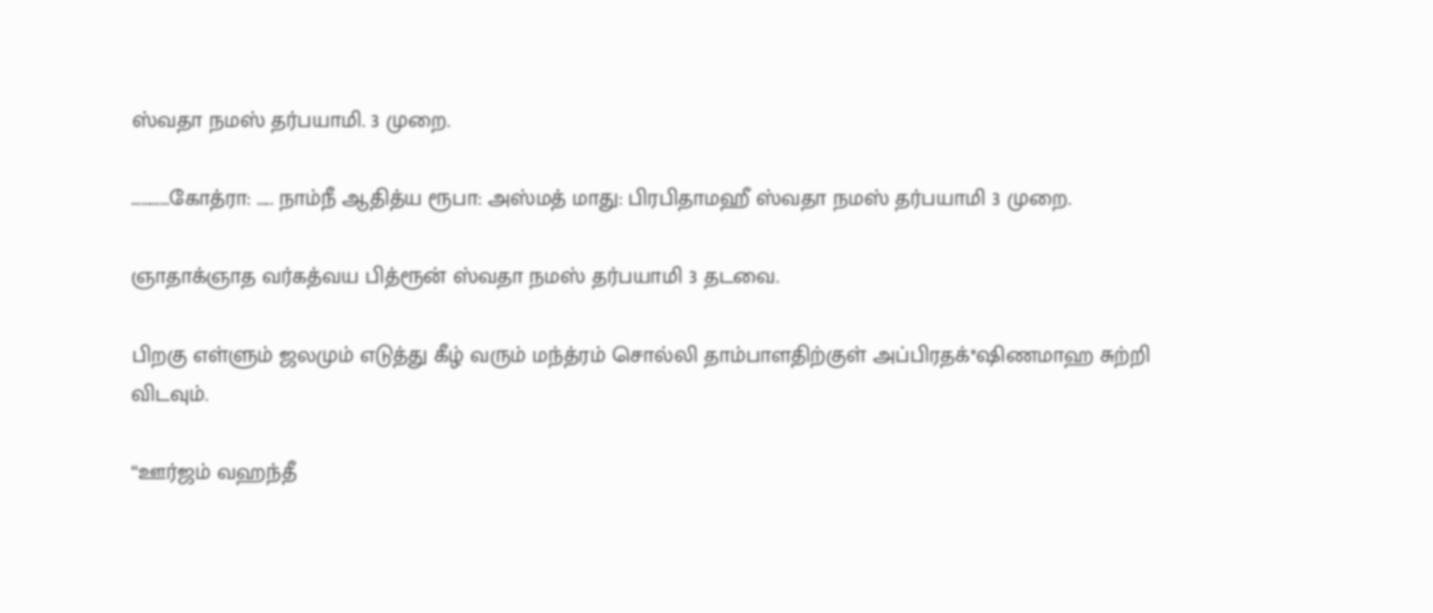ஸ்வதா நமஸ் தர்பயாமி. 3 முறை.

…………கோத்ரா: ….. நாம்நீ ஆதித்ய ரூபா: அஸ்மத் மாது: பிரபிதாமஹீ ஸ்வதா நமஸ் தர்பயாமி 3 முறை.

ஞாதாக்ஞாத வர்கத்வய பித்ரூன் ஸ்வதா நமஸ் தர்பயாமி 3 தடவை.

பிறகு எள்ளும் ஜலமும் எடுத்து கீழ் வரும் மந்த்ரம் சொல்லி தாம்பாளதிற்குள் அப்பிரதக்*ஷிணமாஹ சுற்றி விடவும்.

“ஊர்ஜம் வஹந்தீ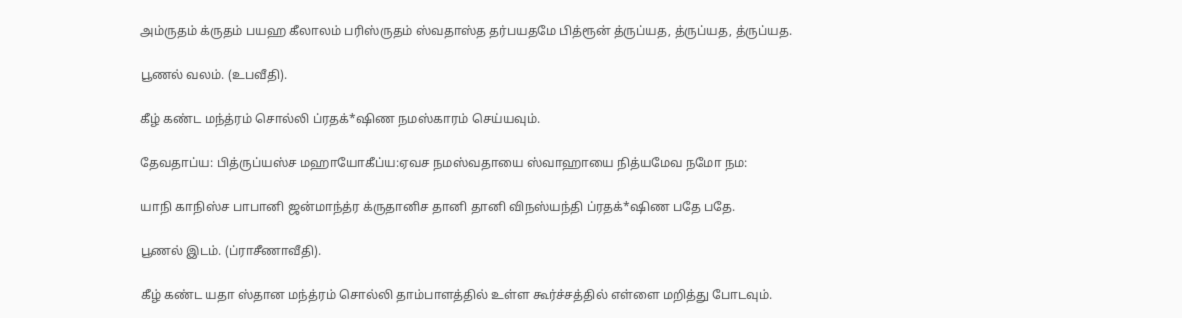அம்ருதம் க்ருதம் பயஹ கீலாலம் பரிஸ்ருதம் ஸ்வதாஸ்த தர்பயதமே பித்ரூன் த்ருப்யத, த்ருப்யத, த்ருப்யத.

பூணல் வலம். (உபவீதி).

கீழ் கண்ட மந்த்ரம் சொல்லி ப்ரதக்*ஷிண நமஸ்காரம் செய்யவும்.

தேவதாப்ய: பித்ருப்யஸ்ச மஹாயோகீப்ய:ஏவச நமஸ்வதாயை ஸ்வாஹாயை நித்யமேவ நமோ நம:

யாநி காநிஸ்ச பாபானி ஜன்மாந்த்ர க்ருதானிச தானி தானி விநஸ்யந்தி ப்ரதக்*ஷிண பதே பதே.

பூணல் இடம். (ப்ராசீணாவீதி).

கீழ் கண்ட யதா ஸ்தான மந்த்ரம் சொல்லி தாம்பாளத்தில் உள்ள கூர்ச்சத்தில் எள்ளை மறித்து போடவும்.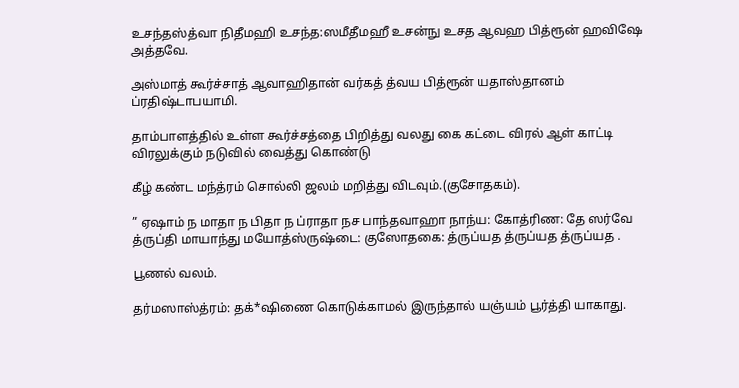உசந்தஸ்த்வா நிதீமஹி உசந்த:ஸமீதீமஹீ உசன்நு உசத ஆவஹ பித்ரூன் ஹவிஷே அத்தவே.

அஸ்மாத் கூர்ச்சாத் ஆவாஹிதான் வர்கத் த்வய பித்ரூன் யதாஸ்தானம் ப்ரதிஷ்டாபயாமி.

தாம்பாளத்தில் உள்ள கூர்ச்சத்தை பிறித்து வலது கை கட்டை விரல் ஆள் காட்டி விரலுக்கும் நடுவில் வைத்து கொண்டு

கீழ் கண்ட மந்த்ரம் சொல்லி ஜலம் மறித்து விடவும்.(குசோதகம்).

” ஏஷாம் ந மாதா ந பிதா ந ப்ராதா நச பாந்தவாஹா நாந்ய: கோத்ரிண: தே ஸர்வே த்ருப்தி மாயாந்து மயோத்ஸ்ருஷ்டை: குஸோதகை: த்ருப்யத த்ருப்யத த்ருப்யத .

பூணல் வலம்.

தர்மஸாஸ்த்ரம்: தக்*ஷிணை கொடுக்காமல் இருந்தால் யஞ்யம் பூர்த்தி யாகாது.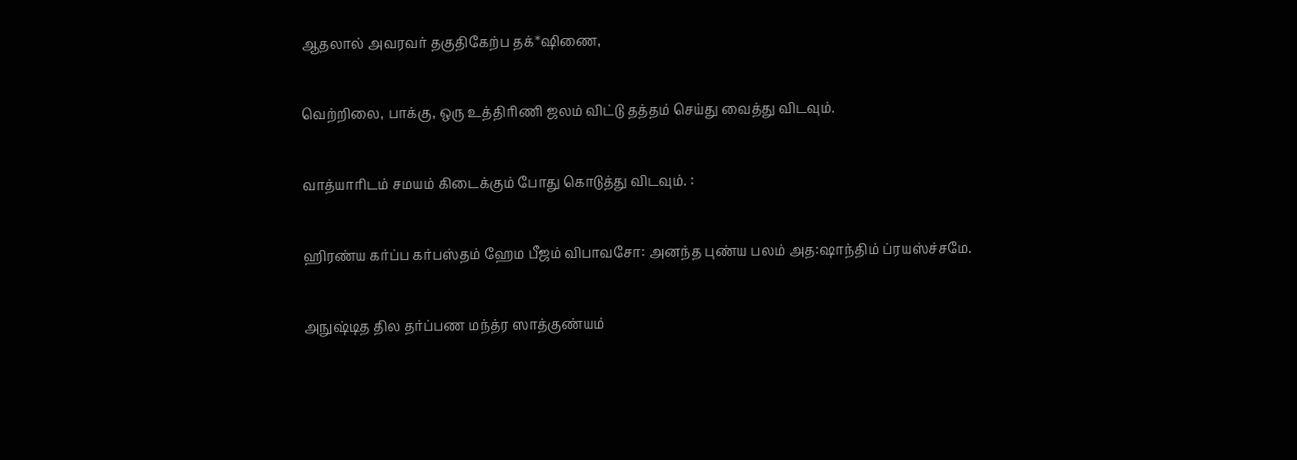ஆதலால் அவரவர் தகுதிகேற்ப தக்*ஷிணை,

வெற்றிலை, பாக்கு, ஒரு உத்திரிணி ஜலம் விட்டு தத்தம் செய்து வைத்து விடவும்.

வாத்யாரிடம் சமயம் கிடைக்கும் போது கொடுத்து விடவும். :

ஹிரண்ய கர்ப்ப கர்பஸ்தம் ஹேம பீஜம் விபாவசோ: அனந்த புண்ய பலம் அத:ஷாந்திம் ப்ரயஸ்ச்சமே.

அநுஷ்டித தில தர்ப்பண மந்த்ர ஸாத்குண்யம்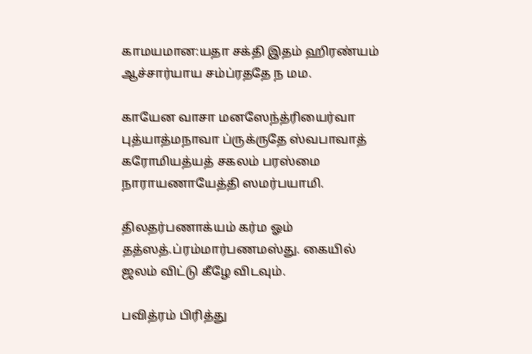காமயமான:யதா சக்தி இதம் ஹிரண்யம் ஆச்சார்யாய சம்ப்ரததே ந மம.

காயேன வாசா மனஸேந்த்ரியைர்வா புத்யாத்மநாவா ப்ருக்ருதே ஸ்வபாவாத் கரோமியத்யத் சகலம் பரஸ்மை நாராயணாயேத்தி ஸமர்பயாமி.

திலதர்பணாக்யம் கர்ம ஓம் தத்ஸத்.ப்ரம்மார்பணமஸ்து. கையில் ஜலம் விட்டு கீழே விடவும்.

பவித்ரம் பிரித்து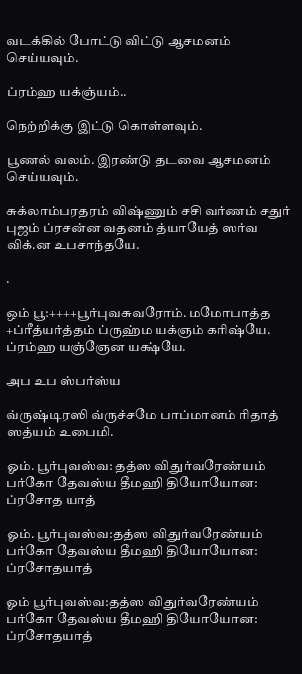வடக்கில் போட்டு விட்டு ஆசமனம் செய்யவும்.

ப்ரம்ஹ யக்ஞ்யம்..

நெற்றிக்கு இட்டு கொள்ளவும்.

பூணல் வலம். இரண்டு தடவை ஆசமனம் செய்யவும்.

சுக்லாம்பரதரம் விஷ்ணும் சசி வர்ணம் சதுர் புஜம் ப்ரசன்ன வதனம் த்யாயேத் ஸர்வ விக்.ன உபசாந்தயே.

.

ஒம் பூ:++++பூர்புவசுவரோம். மமோபாத்த +ப்ரீத்யர்த்தம் ப்ருஹ்ம யக்ஞம் கரிஷ்யே. ப்ரம்ஹ யஞ்ஞேன யக்ஷ்யே.

அப உப ஸ்பர்ஸ்ய

வ்ருஷ்டிரஸி வ்ருச்சமே பாப்மானம் ரிதாத் ஸத்யம் உபைமி.

ஓம். பூர்புவஸ்வ: தத்ஸ விதுர்வரேண்யம் பர்கோ தேவஸ்ய தீமஹி தியோயோன: ப்ரசோத யாத்

ஓம். பூர்புவஸ்வ:தத்ஸ விதுர்வரேண்யம் பர்கோ தேவஸ்ய தீமஹி தியோயோன: ப்ரசோதயாத்

ஓம் பூர்புவஸ்வ:தத்ஸ விதுர்வரேண்யம் பர்கோ தேவஸ்ய தீமஹி தியோயோன: ப்ரசோதயாத்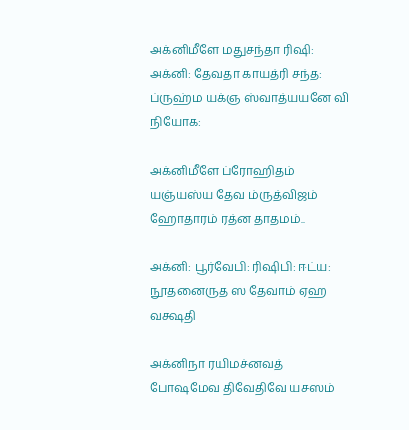அக்னிமீளே மதுசந்தா ரிஷி: அக்னி: தேவதா காயத்ரி சந்த: ப்ருஹ்ம யக்ஞ ஸ்வாத்யயனே வி நியோக:

அக்னிமீளே ப்ரோஹிதம் யஞ்யஸ்ய தேவ ம்ருத்விஜம் ஹோதாரம் ரத்ன தாதமம்..

அக்னி: பூர்வேபி: ரிஷிபி: ஈட்ய: நூதனைருத ஸ தேவாம் ஏஹ வக்ஷதி

அக்னிநா ரயிமச்னவத் போஷமேவ திவேதிவே யசஸம்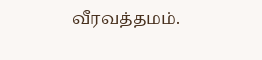வீரவத்தமம்.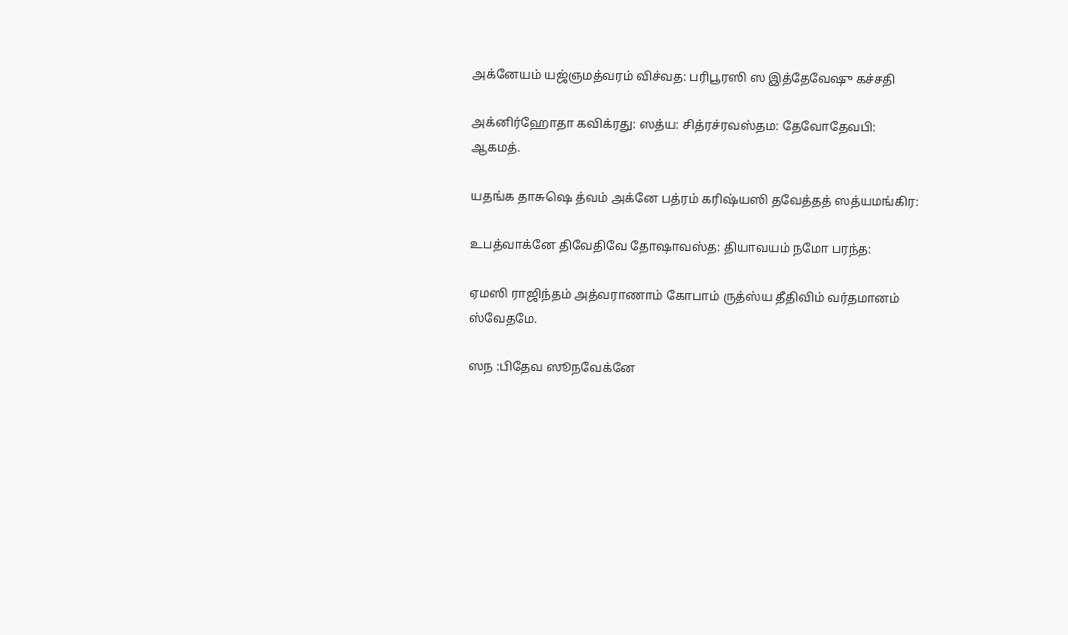அக்னேயம் யஜ்ஞமத்வரம் விச்வத: பரிபூரஸி ஸ இத்தேவேஷு கச்சதி

அக்னிர்ஹோதா கவிக்ரது: ஸத்ய: சித்ரச்ரவஸ்தம: தேவோதேவபி: ஆகமத்.

யதங்க தாசுஷெ த்வம் அக்னே பத்ரம் கரிஷ்யஸி தவேத்தத் ஸத்யமங்கிர:

உபத்வாக்னே திவேதிவே தோஷாவஸ்த: தியாவயம் நமோ பரந்த:

ஏமஸி ராஜிந்தம் அத்வராணாம் கோபாம் ருத்ஸ்ய தீதிவிம் வர்தமானம் ஸ்வேதமே.

ஸந :பிதேவ ஸூநவேக்னே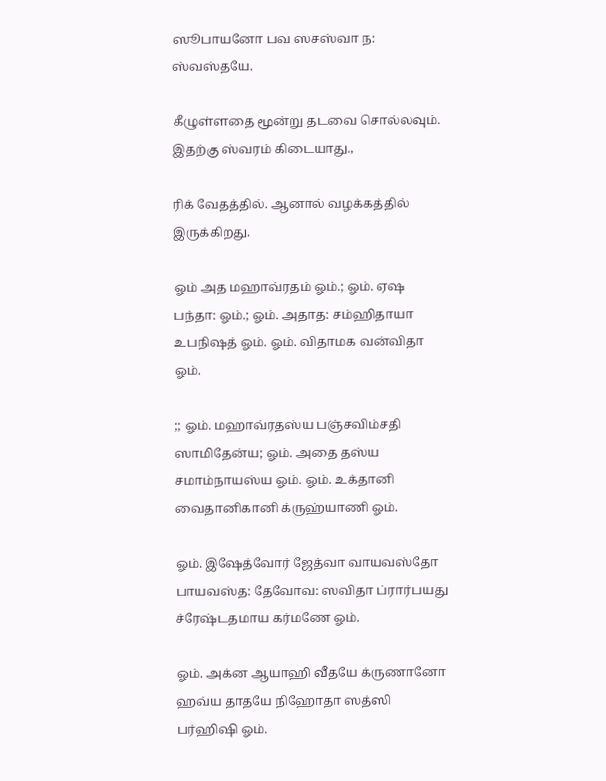ஸூபாயனோ பவ ஸசஸ்வா ந: ஸ்வஸ்தயே.

கீழுள்ளதை மூன்று தடவை சொல்லவும். இதற்கு ஸ்வரம் கிடையாது.,

ரிக் வேதத்தில். ஆனால் வழக்கத்தில் இருக்கிறது.

ஓம் அத மஹாவ்ரதம் ஓம்.; ஓம். ஏஷ பந்தா: ஓம்.; ஓம். அதாத: சம்ஹிதாயா உபநிஷத் ஓம். ஓம். விதாமக வன்விதா ஓம்.

;; ஓம். மஹாவ்ரதஸ்ய பஞ்சவிம்சதி ஸாமிதேன்ய; ஓம். அதை தஸ்ய சமாம்நாயஸ்ய ஓம். ஓம். உக்தானி வைதானிகானி க்ருஹ்யாணி ஓம்.

ஓம். இஷேத்வோர் ஜேத்வா வாயவஸ்தோ பாயவஸ்த: தேவோவ: ஸவிதா ப்ரார்பயது ச்ரேஷ்டதமாய கர்மணே ஓம்.

ஓம். அக்ன ஆயாஹி வீதயே க்ருணானோ ஹவ்ய தாதயே நிஹோதா ஸத்ஸி பர்ஹிஷி ஓம்.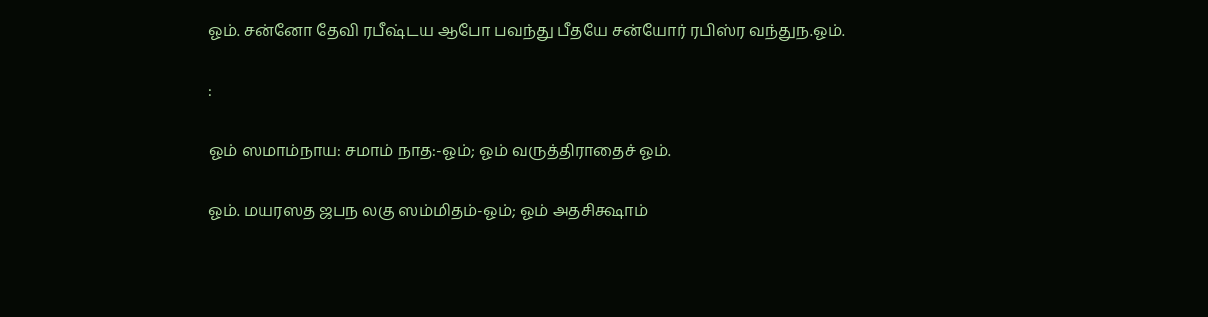ஓம். சன்னோ தேவி ரபீஷ்டய ஆபோ பவந்து பீதயே சன்யோர் ரபிஸ்ர வந்துந.ஓம்.

:

ஓம் ஸமாம்நாய: சமாம் நாத:-ஓம்; ஓம் வருத்திராதைச் ஓம்.

ஓம். மயரஸத ஜபந லகு ஸம்மிதம்-ஓம்; ஓம் அதசிக்ஷாம்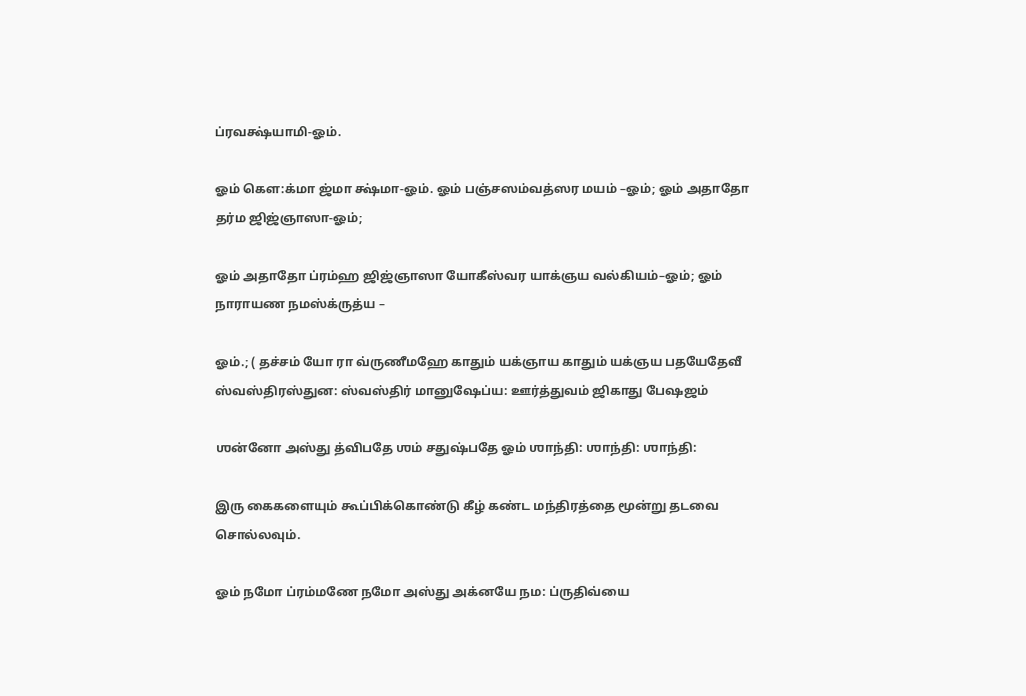ப்ரவக்ஷ்யாமி-ஓம்.

ஓம் கெள:க்மா ஜ்மா க்ஷ்மா-ஓம். ஓம் பஞ்சஸம்வத்ஸர மயம் –ஓம்; ஓம் அதாதோ தர்ம ஜிஜ்ஞாஸா-ஓம்;

ஓம் அதாதோ ப்ரம்ஹ ஜிஜ்ஞாஸா யோகீஸ்வர யாக்ஞய வல்கியம்–ஓம்; ஓம் நாராயண நமஸ்க்ருத்ய –

ஓம்.; ( தச்சம் யோ ரா வ்ருணீமஹே காதும் யக்ஞாய காதும் யக்ஞய பதயேதேவீ ஸ்வஸ்திரஸ்துன: ஸ்வஸ்திர் மானுஷேப்ய: ஊர்த்துவம் ஜிகாது பேஷஜம்

ஶன்னோ அஸ்து த்விபதே ஶம் சதுஷ்பதே ஓம் ஶாந்தி: ஶாந்தி: ஶாந்தி:

இரு கைகளையும் கூப்பிக்கொண்டு கீழ் கண்ட மந்திரத்தை மூன்று தடவை சொல்லவும்.

ஓம் நமோ ப்ரம்மணே நமோ அஸ்து அக்னயே நம: ப்ருதிவ்யை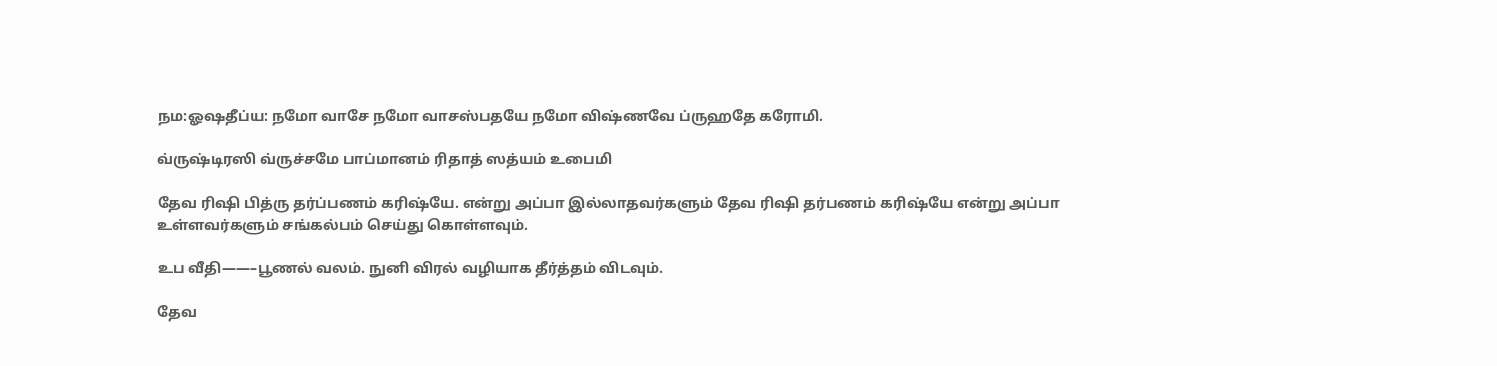நம:ஓஷதீப்ய: நமோ வாசே நமோ வாசஸ்பதயே நமோ விஷ்ணவே ப்ருஹதே கரோமி.

வ்ருஷ்டிரஸி வ்ருச்சமே பாப்மானம் ரிதாத் ஸத்யம் உபைமி

தேவ ரிஷி பித்ரு தர்ப்பணம் கரிஷ்யே. என்று அப்பா இல்லாதவர்களும் தேவ ரிஷி தர்பணம் கரிஷ்யே என்று அப்பா உள்ளவர்களும் சங்கல்பம் செய்து கொள்ளவும்.

உப வீதி——–பூணல் வலம். நுனி விரல் வழியாக தீர்த்தம் விடவும்.

தேவ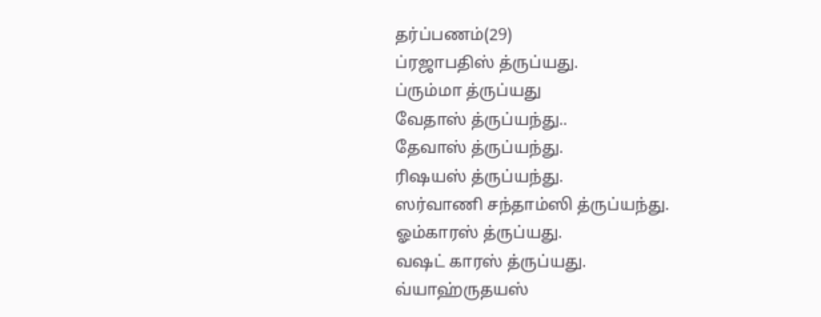தர்ப்பணம்(29)
ப்ரஜாபதிஸ் த்ருப்யது.
ப்ரும்மா த்ருப்யது
வேதாஸ் த்ருப்யந்து..
தேவாஸ் த்ருப்யந்து.
ரிஷயஸ் த்ருப்யந்து.
ஸர்வாணி சந்தாம்ஸி த்ருப்யந்து.
ஓம்காரஸ் த்ருப்யது.
வஷட் காரஸ் த்ருப்யது.
வ்யாஹ்ருதயஸ்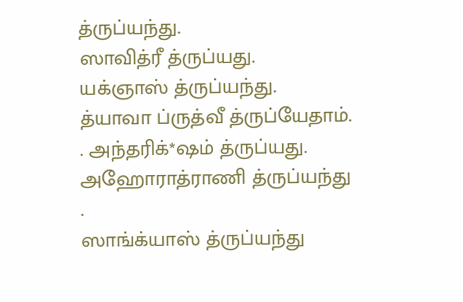த்ருப்யந்து.
ஸாவித்ரீ த்ருப்யது.
யக்ஞாஸ் த்ருப்யந்து.
த்யாவா ப்ருத்வீ த்ருப்யேதாம்.
. அந்தரிக்*ஷம் த்ருப்யது.
அஹோராத்ராணி த்ருப்யந்து
.
ஸாங்க்யாஸ் த்ருப்யந்து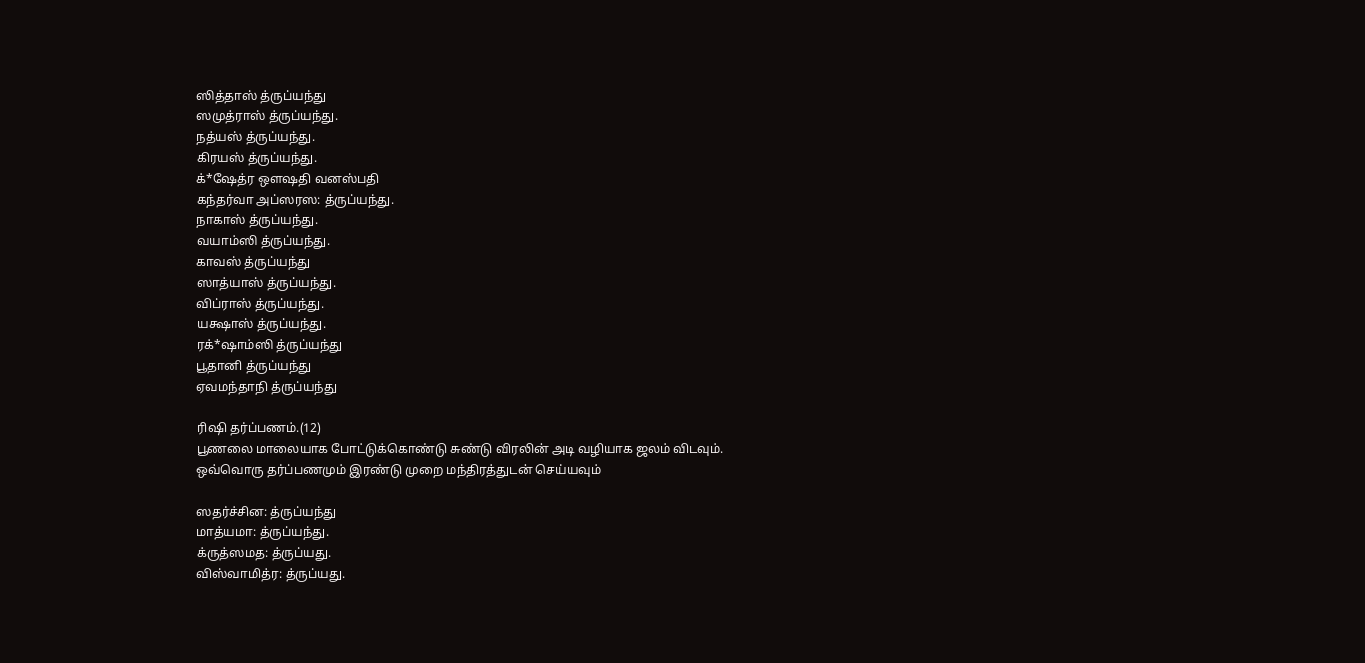ஸித்தாஸ் த்ருப்யந்து
ஸமுத்ராஸ் த்ருப்யந்து.
நத்யஸ் த்ருப்யந்து.
கிரயஸ் த்ருப்யந்து.
க்*ஷேத்ர ஒளஷதி வனஸ்பதி
கந்தர்வா அப்ஸரஸ: த்ருப்யந்து.
நாகாஸ் த்ருப்யந்து.
வயாம்ஸி த்ருப்யந்து.
காவஸ் த்ருப்யந்து
ஸாத்யாஸ் த்ருப்யந்து.
விப்ராஸ் த்ருப்யந்து.
யக்ஷாஸ் த்ருப்யந்து.
ரக்*ஷாம்ஸி த்ருப்யந்து
பூதானி த்ருப்யந்து
ஏவமந்தாநி த்ருப்யந்து

ரிஷி தர்ப்பணம்.(12)
பூணலை மாலையாக போட்டுக்கொண்டு சுண்டு விரலின் அடி வழியாக ஜலம் விடவும்.
ஒவ்வொரு தர்ப்பணமும் இரண்டு முறை மந்திரத்துடன் செய்யவும்

ஸதர்ச்சின: த்ருப்யந்து
மாத்யமா: த்ருப்யந்து.
க்ருத்ஸமத: த்ருப்யது.
விஸ்வாமித்ர: த்ருப்யது.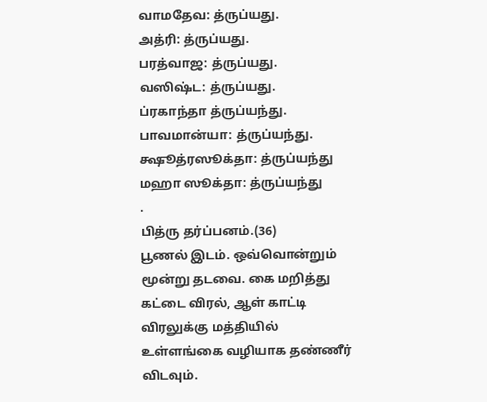வாமதேவ: த்ருப்யது.
அத்ரி: த்ருப்யது.
பரத்வாஜ: த்ருப்யது.
வஸிஷ்ட: த்ருப்யது.
ப்ரகாந்தா த்ருப்யந்து.
பாவமான்யா: த்ருப்யந்து.
க்ஷூத்ரஸூக்தா: த்ருப்யந்து
மஹா ஸூக்தா: த்ருப்யந்து
.
பித்ரு தர்ப்பனம்.(36)
பூணல் இடம். ஒவ்வொன்றும் மூன்று தடவை. கை மறித்து கட்டை விரல், ஆள் காட்டி விரலுக்கு மத்தியில் உள்ளங்கை வழியாக தண்ணீர் விடவும்.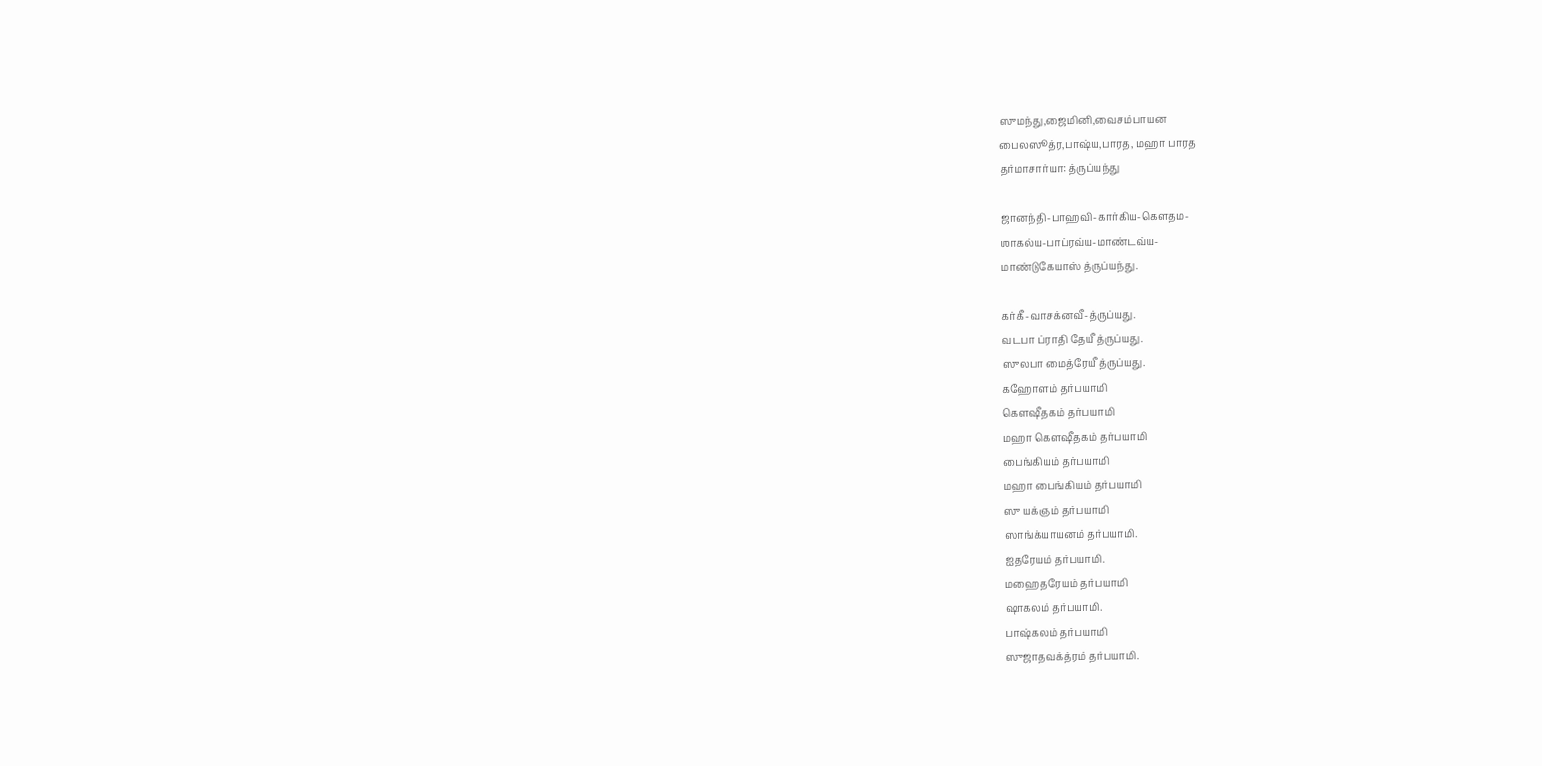ஸுமந்து,ஜைமினி,வைசம்பாயன
பைலஸூத்ர,பாஷ்ய,பாரத, மஹா பாரத
தர்மாசார்யா: த்ருப்யந்து

ஜானந்தி-பாஹவி-கார்கிய-கெளதம-
ஶாகல்ய-பாப்ரவ்ய-மாண்டவ்ய-
மாண்டுகேயாஸ் த்ருப்யந்து.

கர்கீ-வாசக்னவீ-த்ருப்யது.
வடபா ப்ராதி தேயீ த்ருப்யது.
ஸுலபா மைத்ரேயீ த்ருப்யது.
கஹோளம் தர்பயாமி
கெளஷீதகம் தர்பயாமி
மஹா கெளஷீதகம் தர்பயாமி
பைங்கியம் தர்பயாமி
மஹா பைங்கியம் தர்பயாமி
ஸு யக்ஞம் தர்பயாமி
ஸாங்க்யாயனம் தர்பயாமி.
ஐதரேயம் தர்பயாமி.
மஹைதரேயம் தர்பயாமி
ஷாகலம் தர்பயாமி.
பாஷ்கலம் தர்பயாமி
ஸுஜாதவக்த்ரம் தர்பயாமி.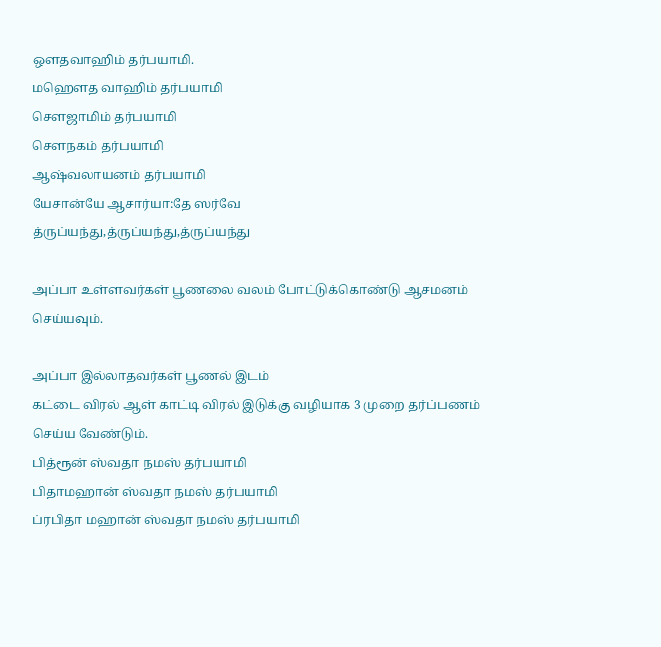ஒளதவாஹிம் தர்பயாமி.
மஹெளத வாஹிம் தர்பயாமி
செளஜாமிம் தர்பயாமி
செளநகம் தர்பயாமி
ஆஷ்வலாயனம் தர்பயாமி
யேசான்யே ஆசார்யா:தே ஸர்வே
த்ருப்யந்து,த்ருப்யந்து,த்ருப்யந்து

அப்பா உள்ளவர்கள் பூணலை வலம் போட்டுக்கொண்டு ஆசமனம் செய்யவும்.

அப்பா இல்லாதவர்கள் பூணல் இடம்
கட்டை விரல் ஆள் காட்டி விரல் இடுக்கு வழியாக 3 முறை தர்ப்பணம் செய்ய வேண்டும்.
பித்ரூன் ஸ்வதா நமஸ் தர்பயாமி
பிதாமஹான் ஸ்வதா நமஸ் தர்பயாமி
ப்ரபிதா மஹான் ஸ்வதா நமஸ் தர்பயாமி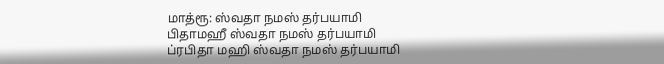மாத்ரூ: ஸ்வதா நமஸ் தர்பயாமி
பிதாமஹீ ஸ்வதா நமஸ் தர்பயாமி
ப்ரபிதா மஹி ஸ்வதா நமஸ் தர்பயாமி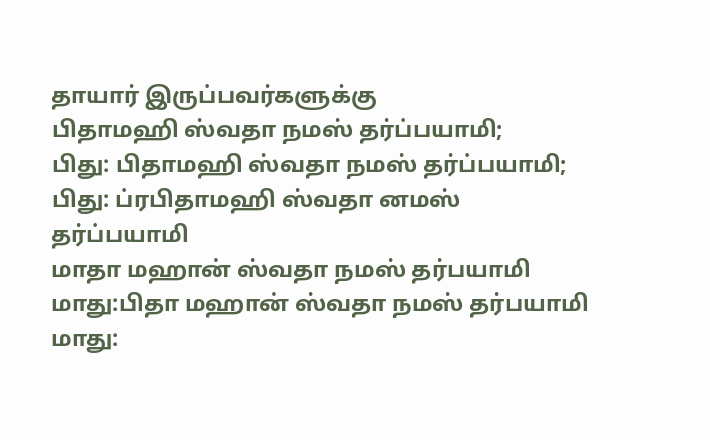தாயார் இருப்பவர்களுக்கு
பிதாமஹி ஸ்வதா நமஸ் தர்ப்பயாமி;
பிது: பிதாமஹி ஸ்வதா நமஸ் தர்ப்பயாமி;
பிது: ப்ரபிதாமஹி ஸ்வதா னமஸ் தர்ப்பயாமி
மாதா மஹான் ஸ்வதா நமஸ் தர்பயாமி
மாது:பிதா மஹான் ஸ்வதா நமஸ் தர்பயாமி
மாது: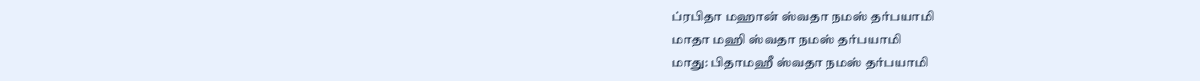ப்ரபிதா மஹான் ஸ்வதா நமஸ் தர்பயாமி
மாதா மஹி ஸ்வதா நமஸ் தர்பயாமி
மாது: பிதாமஹீ ஸ்வதா நமஸ் தர்பயாமி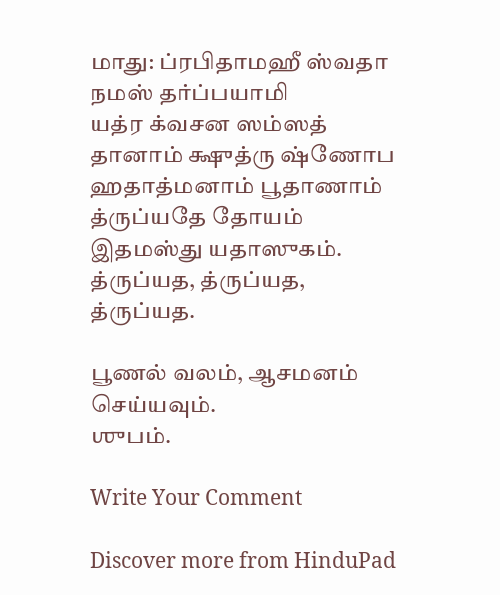மாது: ப்ரபிதாமஹீ ஸ்வதா நமஸ் தர்ப்பயாமி
யத்ர க்வசன ஸம்ஸத் தானாம் க்ஷுத்ரு ஷ்ணோப ஹதாத்மனாம் பூதாணாம் த்ருப்யதே தோயம் இதமஸ்து யதாஸுகம். த்ருப்யத, த்ருப்யத, த்ருப்யத.

பூணல் வலம், ஆசமனம் செய்யவும்.
ஶுபம்.

Write Your Comment

Discover more from HinduPad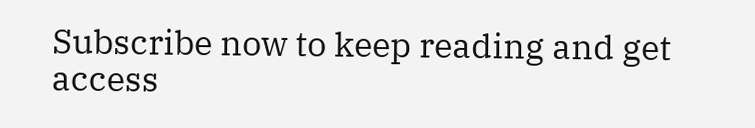Subscribe now to keep reading and get access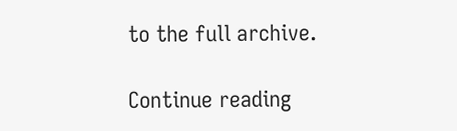to the full archive.

Continue reading